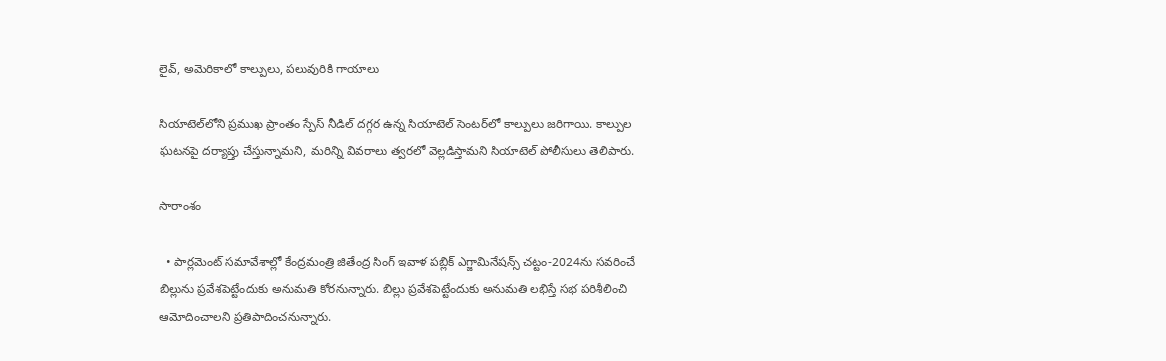లైవ్, అమెరికాలో కాల్పులు, పలువురికి గాయాలు

సియాటెల్‌లోని ప్రముఖ ప్రాంతం స్పేస్ నీడిల్ దగ్గర ఉన్న సియాటెల్ సెంటర్‌లో కాల్పులు జరిగాయి. కాల్పుల ఘటనపై దర్యాప్తు చేస్తున్నామని, మరిన్ని వివరాలు త్వరలో వెల్లడిస్తామని సియాటెల్ పోలీసులు తెలిపారు.

సారాంశం

  • పార్లమెంట్ సమావేశాల్లో కేంద్రమంత్రి జితేంద్ర సింగ్ ఇవాళ పబ్లిక్ ఎగ్జామినేషన్స్ చట్టం-2024ను సవరించే బిల్లును ప్రవేశపెట్టేందుకు అనుమతి కోరనున్నారు. బిల్లు ప్రవేశపెట్టేందుకు అనుమతి లభిస్తే సభ పరిశీలించి ఆమోదించాలని ప్రతిపాదించనున్నారు.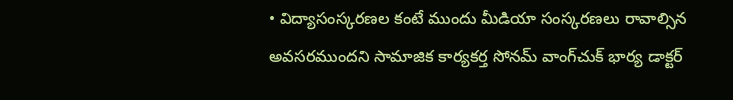• విద్యాసంస్కరణల కంటే ముందు మీడియా సంస్కరణలు రావాల్సిన అవసరముందని సామాజిక కార్యకర్త సోనమ్ వాంగ్‌చుక్ భార్య డాక్టర్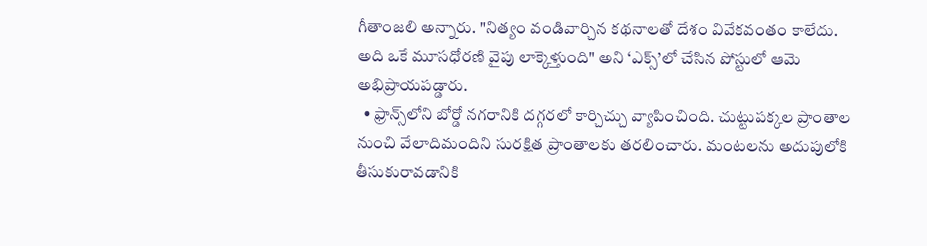గీతాంజలి అన్నారు. "నిత్యం వండివార్చిన కథనాలతో దేశం వివేకవంతం కాలేదు. అది ఒకే మూసధోరణి వైపు లాక్కెళ్తుంది" అని ‘ఎక్స్’లో చేసిన పోస్టులో ఆమె అభిప్రాయపడ్డారు.
  • ఫ్రాన్స్‌లోని బోర్డో నగరానికి దగ్గరలో కార్చిచ్చు వ్యాపించింది. చుట్టుపక్కల ప్రాంతాల నుంచి వేలాదిమందిని సురక్షిత ప్రాంతాలకు తరలించారు. మంటలను అదుపులోకి తీసుకురావడానికి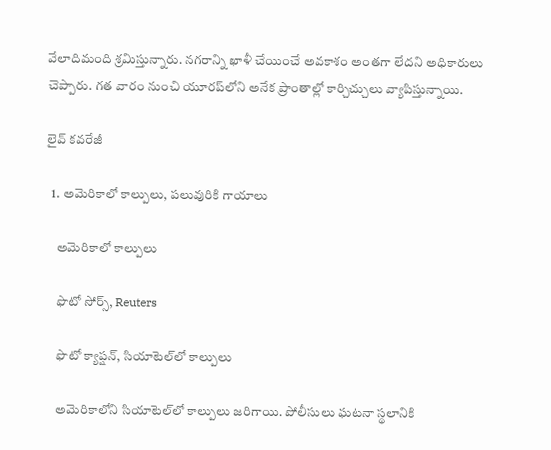వేలాదిమంది శ్రమిస్తున్నారు. నగరాన్ని ఖాళీ చేయించే అవకాశం అంతగా లేదని అధికారులు చెప్పారు. గత వారం నుంచి యూరప్‌లోని అనేక ప్రాంతాల్లో కార్చిచ్చులు వ్యాపిస్తున్నాయి.

లైవ్ కవరేజీ

  1. అమెరికాలో కాల్పులు, పలువురికి గాయాలు

    అమెరికాలో కాల్పులు

    ఫొటో సోర్స్, Reuters

    ఫొటో క్యాప్షన్, సియాటెల్‌లో కాల్పులు

    అమెరికాలోని సియాటెల్‌లో కాల్పులు జరిగాయి. పోలీసులు ఘటనా స్థలానికి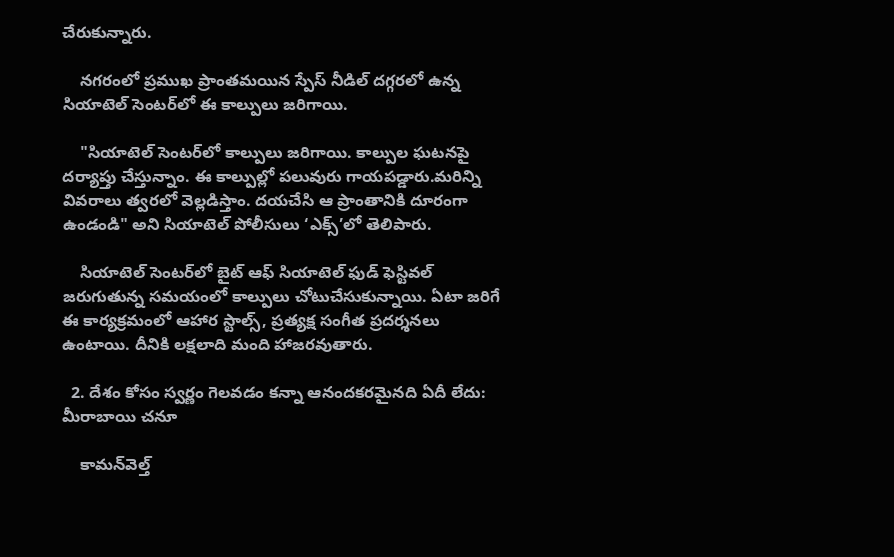చేరుకున్నారు.

    నగరంలో ప్రముఖ ప్రాంతమయిన స్పేస్ నీడిల్ దగ్గరలో ఉన్న సియాటెల్ సెంటర్‌లో ఈ కాల్పులు జరిగాయి.

    "సియాటెల్ సెంటర్‌లో కాల్పులు జరిగాయి. కాల్పుల ఘటనపై దర్యాప్తు చేస్తున్నాం. ఈ కాల్పుల్లో పలువురు గాయపడ్డారు.మరిన్ని వివరాలు త్వరలో వెల్లడిస్తాం. దయచేసి ఆ ప్రాంతానికి దూరంగా ఉండండి" అని సియాటెల్ పోలీసులు ‘ఎక్స్’లో తెలిపారు.

    సియాటెల్ సెంటర్‌లో బైట్ ఆఫ్ సియాటెల్ ఫుడ్ ఫెస్టివల్ జరుగుతున్న సమయంలో కాల్పులు చోటుచేసుకున్నాయి. ఏటా జరిగే ఈ కార్యక్రమంలో ఆహార స్టాల్స్, ప్రత్యక్ష సంగీత ప్రదర్శనలు ఉంటాయి. దీనికి లక్షలాది మంది హాజరవుతారు.

  2. దేశం కోసం స్వర్ణం గెలవడం కన్నా ఆనందకరమైనది ఏదీ లేదు: మీరాబాయి చనూ

    కామన్‌వెల్త్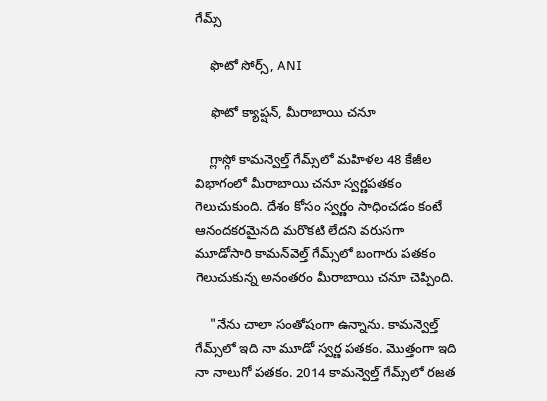గేమ్స్

    ఫొటో సోర్స్, ANI

    ఫొటో క్యాప్షన్, మీరాబాయి చనూ

    గ్లాస్గో కామన్వెల్త్ గేమ్స్‌లో మహిళల 48 కేజీల విభాగంలో మీరాబాయి చనూ స్వర్ణపతకం గెలుచుకుంది. దేశం కోసం స్వర్ణం సాధించడం కంటే ఆనందకరమైనది మరొకటి లేదని వరుసగా మూడోసారి కామన్‌వెల్త్ గేమ్స్‌లో బంగారు పతకం గెలుచుకున్న అనంతరం మీరాబాయి చనూ చెప్పింది.

    "నేను చాలా సంతోషంగా ఉన్నాను. కామన్వెల్త్ గేమ్స్‌లో ఇది నా మూడో స్వర్ణ పతకం. మొత్తంగా ఇది నా నాలుగో పతకం. 2014 కామన్వెల్త్ గేమ్స్‌లో రజత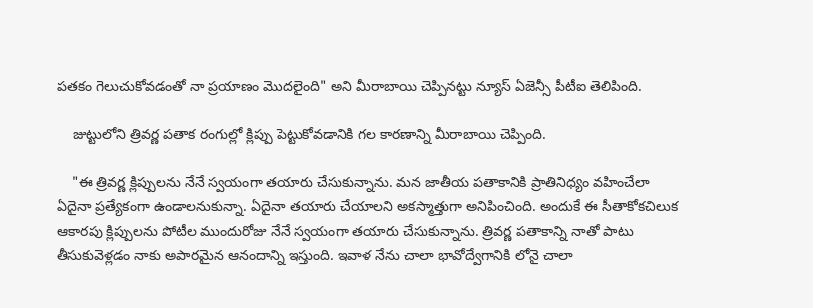పతకం గెలుచుకోవడంతో నా ప్రయాణం మొదలైంది" అని మీరాబాయి చెప్పినట్టు న్యూస్ ఏజెన్సీ పీటీఐ తెలిపింది.

    జుట్టులోని త్రివర్ణ పతాక రంగుల్లో క్లిప్పు పెట్టుకోవడానికి గల కారణాన్ని మీరాబాయి చెప్పింది.

    "ఈ త్రివర్ణ క్లిప్పులను నేనే స్వయంగా తయారు చేసుకున్నాను. మన జాతీయ పతాకానికి ప్రాతినిధ్యం వహించేలా ఏదైనా ప్రత్యేకంగా ఉండాలనుకున్నా. ఏదైనా తయారు చేయాలని అకస్మాత్తుగా అనిపించింది. అందుకే ఈ సీతాకోకచిలుక ఆకారపు క్లిప్పులను పోటీల ముందురోజు నేనే స్వయంగా తయారు చేసుకున్నాను. త్రివర్ణ పతాకాన్ని నాతో పాటు తీసుకువెళ్లడం నాకు అపారమైన ఆనందాన్ని ఇస్తుంది. ఇవాళ నేను చాలా భావోద్వేగానికి లోనై చాలా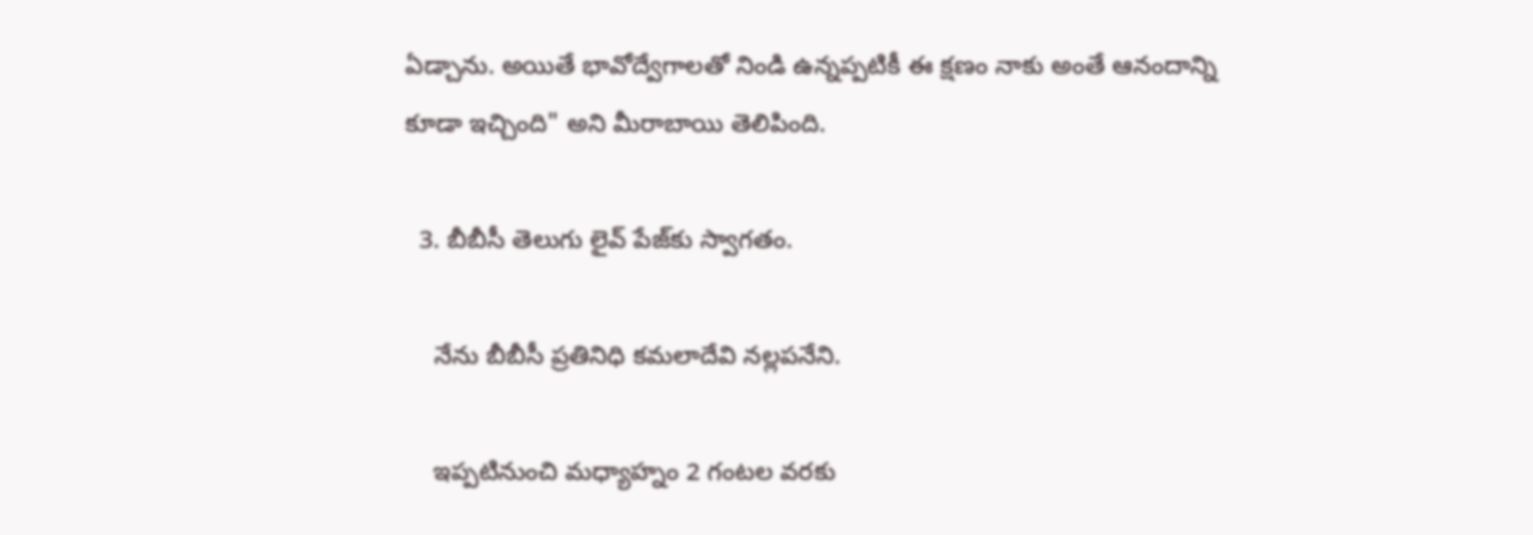ఏడ్చాను. అయితే భావోద్వేగాలతో నిండి ఉన్నప్పటికీ ఈ క్షణం నాకు అంతే ఆనందాన్ని కూడా ఇచ్చింది" అని మీరాబాయి తెలిపింది.

  3. బీబీసీ తెలుగు లైవ్ పేజ్‌కు స్వాగతం.

    నేను బీబీసీ ప్రతినిధి కమలాదేవి నల్లపనేని.

    ఇప్పటినుంచి మధ్యాహ్నం 2 గంటల వరకు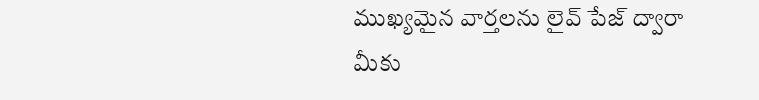ముఖ్యమైన వార్తలను లైవ్ పేజ్ ద్వారా మీకు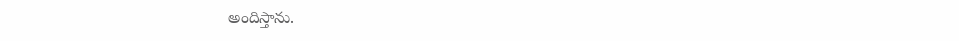అందిస్తాను.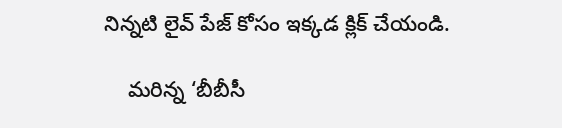నిన్నటి లైవ్ పేజ్ కోసం ఇక్కడ క్లిక్ చేయండి.

    మరిన్న ‘బీబీసీ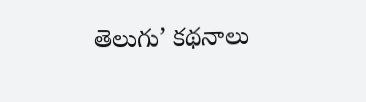తెలుగు’ కథనాలు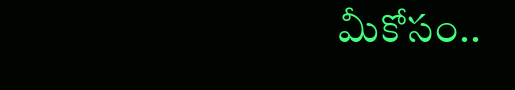మీకోసం..